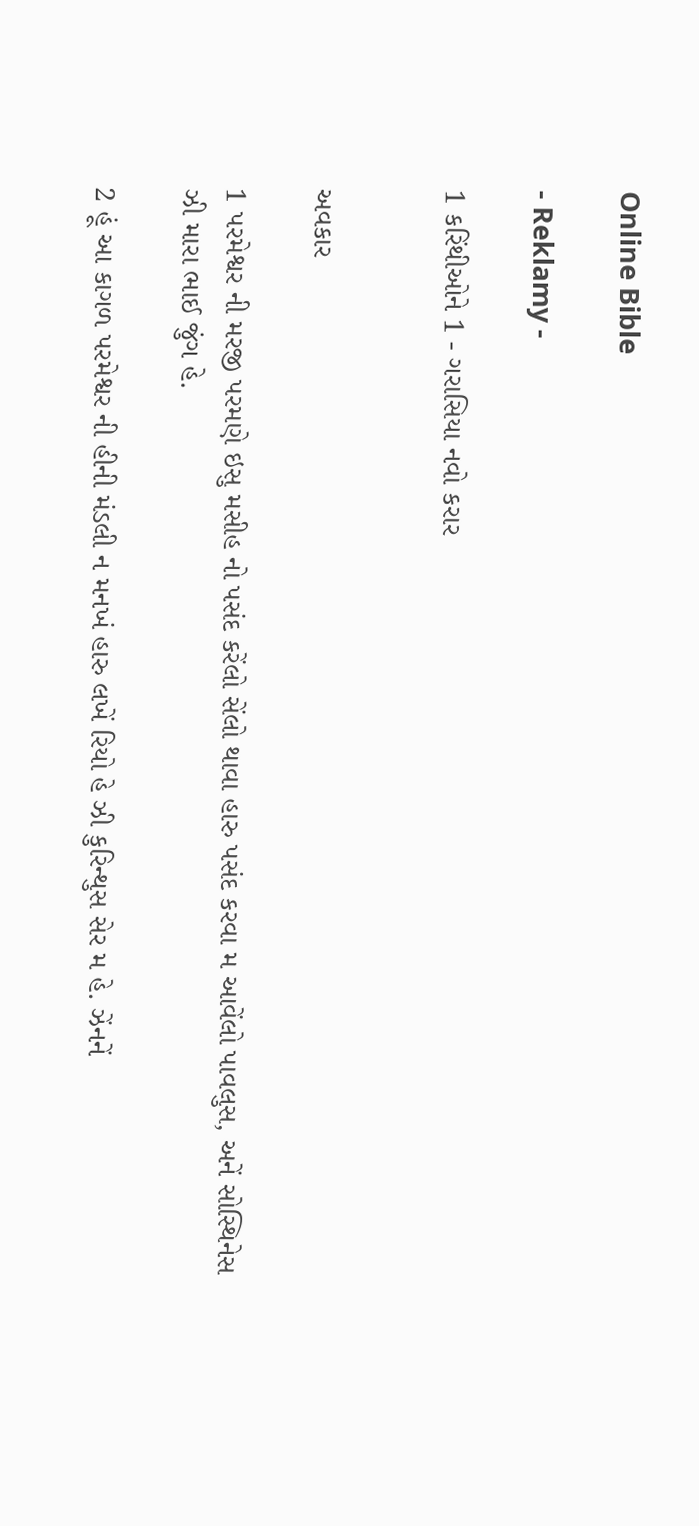Online Bible

- Reklamy -

1 કરિંથીઓને 1 - ગરાસિયા નવો કરાર


અવકાર

1 પરમેશ્વર ની મરજી પરમણે ઇસુ મસીહ નો પસંદ કરેંલો સેંલો થાવા હારુ પસંદ કરવા મ આવેંલો પાવલુસ, અનેં સોસ્થિનેસ ઝી મારા ભાઈ જુંગ હે.

2 હૂં આ કાગળ પરમેશ્વર ની હીની મંડલી ન મનખં હારુ લખેં રિયો હે ઝી કુરિન્થુસ સેર મ હે. ઝેંનનેં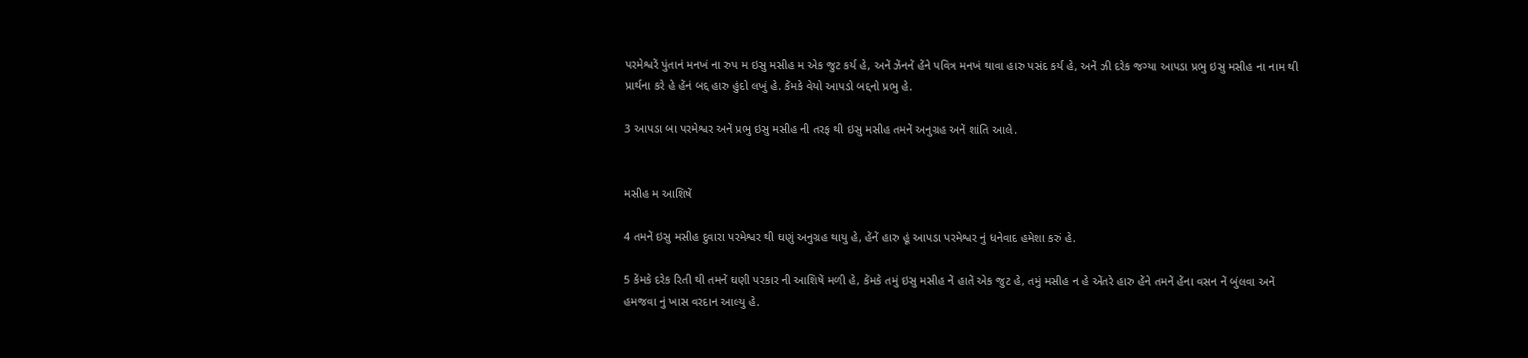પરમેશ્વરેં પુંતાનં મનખં ના રુપ મ ઇસુ મસીહ મ એક જુટ કર્ય હે, અનેં ઝેંનનેં હેંને પવિત્ર મનખં થાવા હારુ પસંદ કર્ય હે, અનેં ઝી દરેક જગ્યા આપડા પ્રભુ ઇસુ મસીહ ના નામ થી પ્રાર્થના કરે હે હેંનં બદ્દ હારુ હુંદો લખું હે. કેંમકે વેયો આપડો બદ્દનો પ્રભુ હે.

3 આપડા બા પરમેશ્વર અનેં પ્રભુ ઇસુ મસીહ ની તરફ થી ઇસુ મસીહ તમનેં અનુગ્રહ અનેં શાંતિ આલે.


મસીહ મ આશિષેં

4 તમનેં ઇસુ મસીહ દુવારા પરમેશ્વર થી ઘણું અનુગ્રહ થાયુ હે, હેંનેં હારુ હૂં આપડા પરમેશ્વર નું ધનેવાદ હમેશા કરું હે.

5 કેંમકે દરેક રિતી થી તમનેં ઘણી પરકાર ની આશિષેં મળી હે, કેંમકે તમું ઇસુ મસીહ નેં હાતેં એક જુટ હે, તમું મસીહ ન હે એંતરે હારુ હેંને તમનેં હેંના વસન નેં બુંલવા અનેં હમજવા નું ખાસ વરદાન આલ્યુ હે.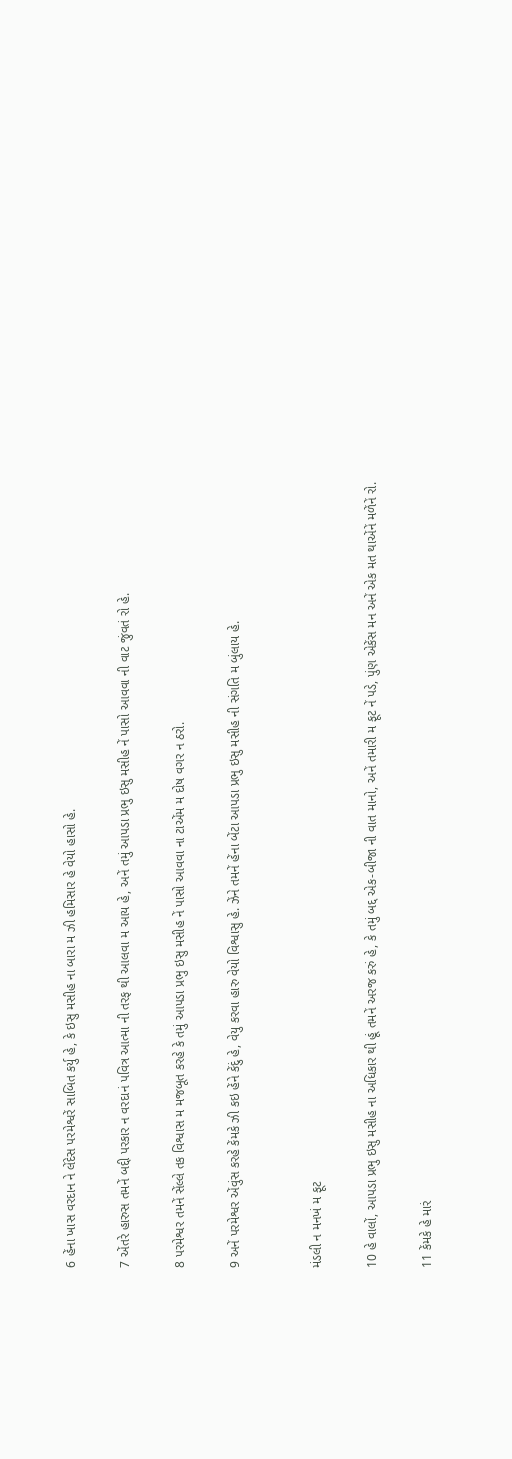6 હેંના ખાસ વરદાન ને લેંદેસ પરમેશ્વરેં સાબિત કર્યુ હે, કે ઇસુ મસીહ ના બારા મ ઝી હમિસાર હે વેયો હાસો હે.

7 એંતરે હારુસ તમનેં બદ્દી પરકાર ન વરદાનં પવિત્ર આત્મા ની તરફ થી આલવા મ આય હે, અનેં તમું આપડા પ્રભુ ઇસુ મસીહ નેં પાસો આવવા ની વાટ જુંવતં રો હે.

8 પરમેશ્વર તમનેં સેંલ્લે તક વિશ્વાસ મ મજબૂત કરહે કે તમું આપડા પ્રભુ ઇસુ મસીહ નેં પાસો આવવા ના ટાએંમ મ દોષ વગર ન ઠરો.

9 અનેં પરમેશ્વર એંવુંસ કરહે કેંમકે ઝી કઇ હેંને કેંદું હે, વેયુ કરવા હારુ વેયો વિશ્વાસુ હે. ઝેંને તમનેં હેંના બેંટા આપડા પ્રભુ ઇસુ મસીહ ની સંગતિ મ બુંલાય હે.


મંડલી ન મનખં મ ફૂટ

10 હે વાલોં, આપડા પ્રભુ ઇસુ મસીહ ના અધિકાર થી હૂં તમનેં અરજ કરું હે, કે તમું બદ્દ એક-બીજા ની વાત માનો, અનેં તમારી મ ફૂટ નેં પડે, પુંણ એકેંસ મન અનેં એક મત થાએંનેં મળેંનેં રો.

11 કેંમકે હે મારં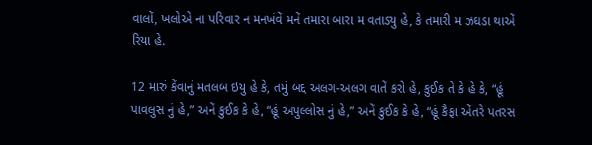વાલોં, ખલોએ ના પરિવાર ન મનખંવેં મનેં તમારા બારા મ વતાડ્યુ હે, કે તમારી મ ઝઘડા થાએં રિયા હે.

12 મારું કેંવાનું મતલબ ઇયુ હે કે, તમું બદ્દ અલગ-અલગ વાતેં કરો હે, કુઈક તે કે હે કે, “હૂં પાવલુસ નું હે,” અનેં કુઈક કે હે, “હૂં અપુલ્લોસ નું હે,” અનેં કુઈક કે હે, “હૂં કૈફા એંતરે પતરસ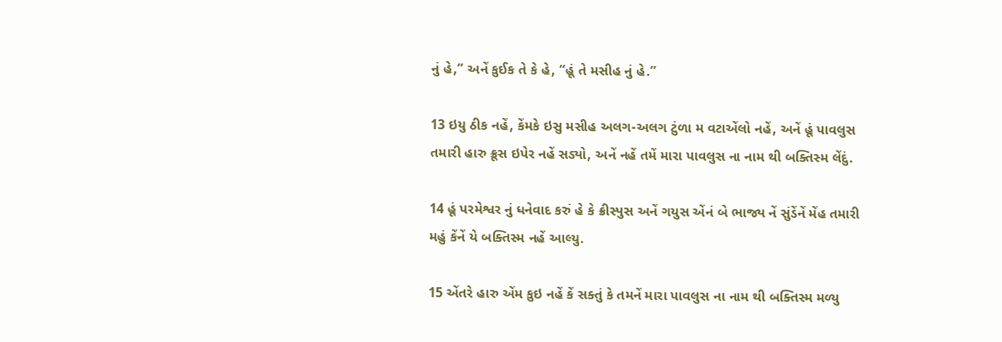નું હે,” અનેં કુઈક તે કે હે, “હૂં તે મસીહ નું હે.”

13 ઇયુ ઠીક નહેં, કેંમકે ઇસુ મસીહ અલગ-અલગ ટુંળા મ વટાએંલો નહેં, અનેં હૂં પાવલુસ તમારી હારુ ક્રૂસ ઇપેર નહેં સડ્યો, અનેં નહેં તમેં મારા પાવલુસ ના નામ થી બક્તિસ્મ લેંદું.

14 હૂં પરમેશ્વર નું ધનેવાદ કરું હે કે ક્રીસ્પુસ અનેં ગયુસ એંનં બે ભાજ્ય નેં સુંડેંનેં મેંહ તમારી મહું કેંનેં યે બક્તિસ્મ નહેં આલ્યુ.

15 એંતરે હારુ એંમ કુઇ નહેં કેં સક્તું કે તમનેં મારા પાવલુસ ના નામ થી બક્તિસ્મ મળ્યુ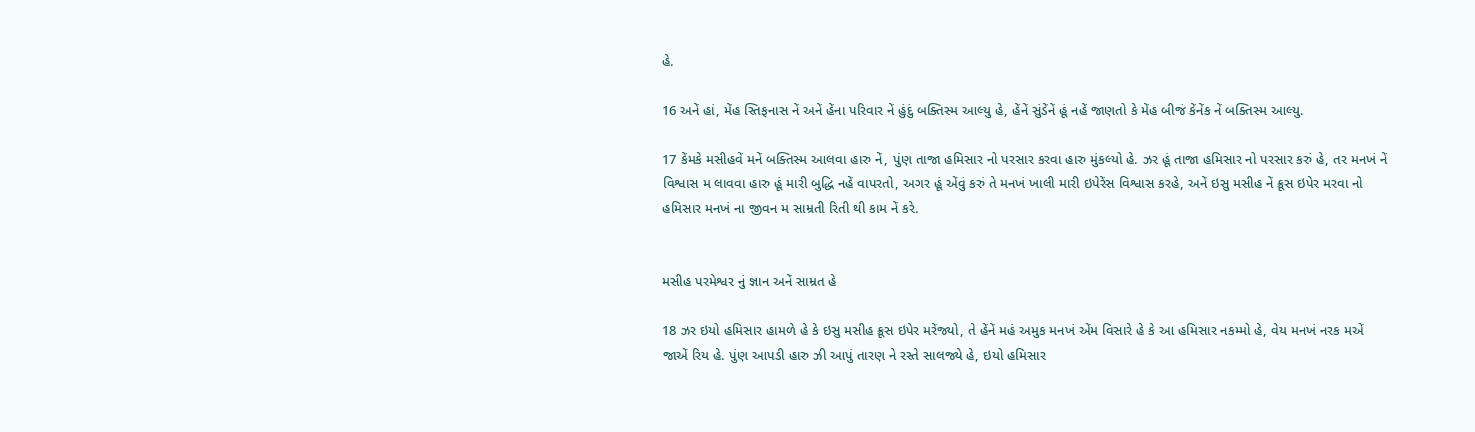હે.

16 અનેં હાં, મેંહ સ્તિફનાસ નેં અનેં હેંના પરિવાર નેં હુંદું બક્તિસ્મ આલ્યુ હે, હેંનેં સુંડેંનેં હૂં નહેં જાણતો કે મેંહ બીજં કેંનેંક નેં બક્તિસ્મ આલ્યુ.

17 કેંમકે મસીહવેં મનેં બક્તિસ્મ આલવા હારુ નેં, પુંણ તાજા હમિસાર નો પરસાર કરવા હારુ મુંકલ્યો હે. ઝર હૂં તાજા હમિસાર નો પરસાર કરું હે, તર મનખં નેં વિશ્વાસ મ લાવવા હારુ હૂં મારી બુદ્ધિ નહેં વાપરતો, અગર હૂં એંવું કરું તે મનખં ખાલી મારી ઇપેરેંસ વિશ્વાસ કરહે, અનેં ઇસુ મસીહ નેં ક્રૂસ ઇપેર મરવા નો હમિસાર મનખં ના જીવન મ સામ્રતી રિતી થી કામ નેં કરે.


મસીહ પરમેશ્વર નું જ્ઞાન અનેં સામ્રત હે

18 ઝર ઇયો હમિસાર હામળે હે કે ઇસુ મસીહ ક્રૂસ ઇપેર મરેંજ્યો, તે હેંનેં મહં અમુક મનખં એંમ વિસારે હે કે આ હમિસાર નકમ્મો હે, વેય મનખં નરક મએં જાએં રિય હે. પુંણ આપડી હારુ ઝી આપું તારણ ને રસ્તે સાલજ્યે હે, ઇયો હમિસાર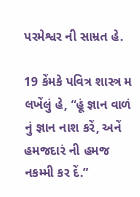પરમેશ્વર ની સામ્રત હે.

19 કેંમકે પવિત્ર શાસ્ત્ર મ લખેંલું હે, “હૂં જ્ઞાન વાળં નું જ્ઞાન નાશ કરેં, અનેં હમજદારં ની હમજ નકમ્મી કર દેં.”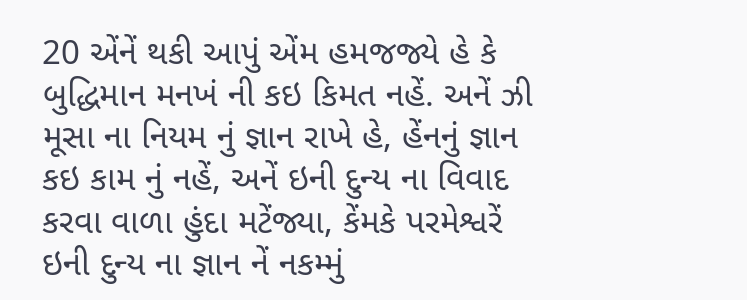20 એંનેં થકી આપું એંમ હમજજ્યે હે કે બુદ્ધિમાન મનખં ની કઇ કિમત નહેં. અનેં ઝી મૂસા ના નિયમ નું જ્ઞાન રાખે હે, હેંનનું જ્ઞાન કઇ કામ નું નહેં, અનેં ઇની દુન્ય ના વિવાદ કરવા વાળા હુંદા મટેંજ્યા, કેંમકે પરમેશ્વરેં ઇની દુન્ય ના જ્ઞાન નેં નકમ્મું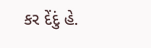કર દેંદું હે.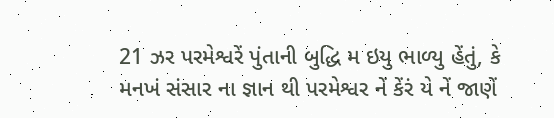21 ઝર પરમેશ્વરેં પુંતાની બુદ્ધિ મ ઇયુ ભાળ્યુ હેંતું, કે મનખં સંસાર ના જ્ઞાન થી પરમેશ્વર નેં કેંરં યે નેં જાણેં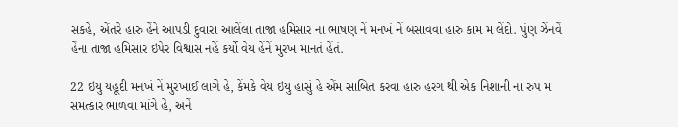સકહે, એંતરે હારુ હેંને આપડી દુવારા આલેંલા તાજા હમિસાર ના ભાષણ નેં મનખં નેં બસાવવા હારુ કામ મ લેંદો. પુંણ ઝેંનવેં હેંના તાજા હમિસાર ઇપેર વિશ્વાસ નહેં કર્યો વેય હેંનેં મુરખ માનતં હેંતં.

22 ઇયુ યહૂદી મનખં નેં મુરખાઈ લાગે હે, કેંમકે વેય ઇયુ હાસું હે એંમ સાબિત કરવા હારુ હરગ થી એક નિશાની ના રુપ મ સમત્કાર ભાળવા માંગે હે, અનેં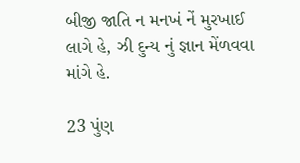બીજી જાતિ ન મનખં નેં મુરખાઈ લાગે હે, ઝી દુન્ય નું જ્ઞાન મેંળવવા માંગે હે.

23 પુંણ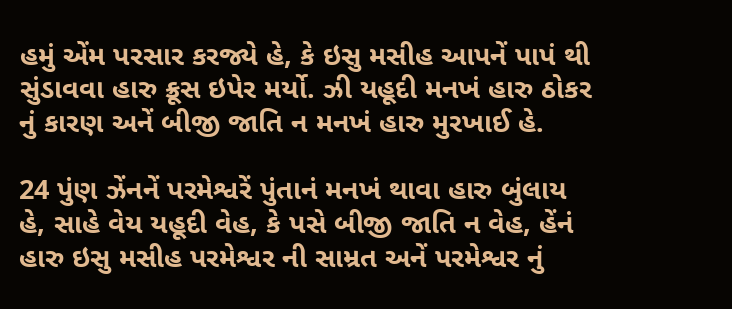હમું એંમ પરસાર કરજ્યે હે, કે ઇસુ મસીહ આપનેં પાપં થી સુંડાવવા હારુ ક્રૂસ ઇપેર મર્યો. ઝી યહૂદી મનખં હારુ ઠોકર નું કારણ અનેં બીજી જાતિ ન મનખં હારુ મુરખાઈ હે.

24 પુંણ ઝેંનનેં પરમેશ્વરેં પુંતાનં મનખં થાવા હારુ બુંલાય હે, સાહે વેય યહૂદી વેહ, કે પસે બીજી જાતિ ન વેહ, હેંનં હારુ ઇસુ મસીહ પરમેશ્વર ની સામ્રત અનેં પરમેશ્વર નું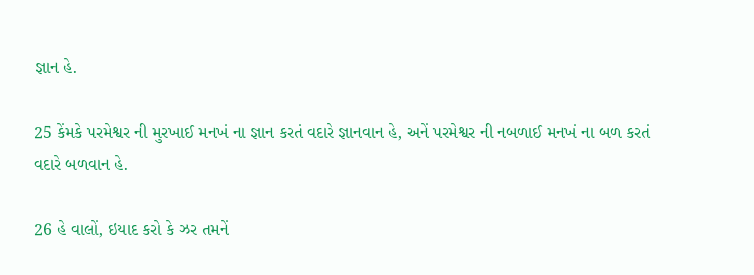જ્ઞાન હે.

25 કેંમકે પરમેશ્વર ની મુરખાઈ મનખં ના જ્ઞાન કરતં વદારે જ્ઞાનવાન હે, અનેં પરમેશ્વર ની નબળાઈ મનખં ના બળ કરતં વદારે બળવાન હે.

26 હે વાલોં, ઇયાદ કરો કે ઝર તમનેં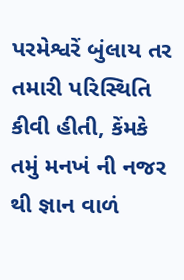પરમેશ્વરેં બુંલાય તર તમારી પરિસ્થિતિ કીવી હીતી, કેંમકે તમું મનખં ની નજર થી જ્ઞાન વાળં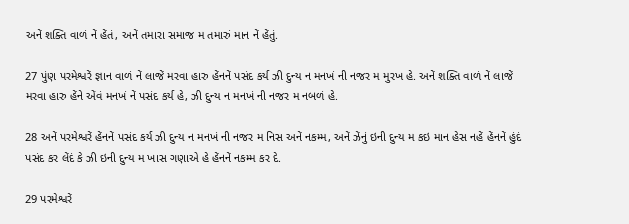અનેં શક્તિ વાળં નેં હેંતં, અનેં તમારા સમાજ મ તમારું માન નેં હેંતું.

27 પુંણ પરમેશ્વરેં જ્ઞાન વાળં નેં લાજેં મરવા હારુ હેંનનેં પસંદ કર્ય ઝી દુન્ય ન મનખં ની નજર મ મુરખ હે. અનેં શક્તિ વાળં નેં લાજેં મરવા હારુ હેંને એંવં મનખં નેં પસંદ કર્ય હે, ઝી દુન્ય ન મનખં ની નજર મ નબળં હે.

28 અનેં પરમેશ્વરેં હેંનનેં પસંદ કર્ય ઝી દુન્ય ન મનખં ની નજર મ નિસ અનેં નકમ્મ, અનેં ઝેંનું ઇની દુન્ય મ કઇ માન હેસ નહેં હેંનનેં હુંદં પસંદ કર લેંદં કે ઝી ઇની દુન્ય મ ખાસ ગણાએ હે હેંનનેં નકમ્મ કર દે.

29 પરમેશ્વરેં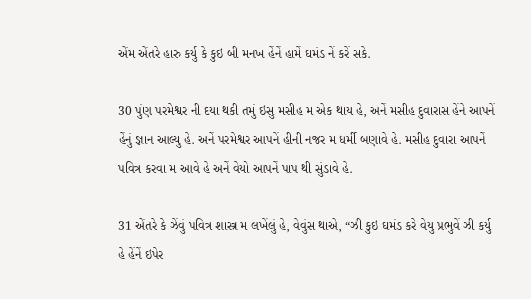એંમ એંતરે હારુ કર્યુ કે કુઇ બી મનખ હેંનેં હામેં ઘમંડ નેં કરેં સકે.

30 પુંણ પરમેશ્વર ની દયા થકી તમું ઇસુ મસીહ મ એક થાય હે, અનેં મસીહ દુવારાસ હેંને આપનેં હેંનું જ્ઞાન આલ્યુ હે. અનેં પરમેશ્વર આપનેં હીની નજર મ ધર્મી બણાવે હે. મસીહ દુવારા આપનેં પવિત્ર કરવા મ આવે હે અનેં વેયો આપનેં પાપ થી સુંડાવે હે.

31 એંતરે કે ઝેંવું પવિત્ર શાસ્ત્ર મ લખેંલું હે, વેવુંસ થાએ, “ઝી કુઇ ઘમંડ કરે વેયુ પ્રભુવેં ઝી કર્યુ હે હેંનેં ઇપેર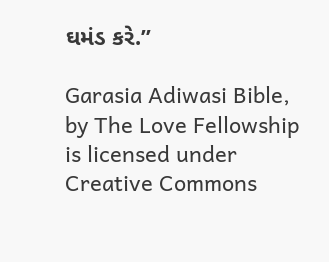ઘમંડ કરે.”

Garasia Adiwasi Bible, by The Love Fellowship is licensed under Creative Commons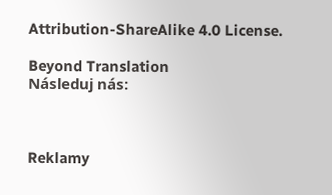Attribution-ShareAlike 4.0 License.

Beyond Translation
Následuj nás:



Reklamy